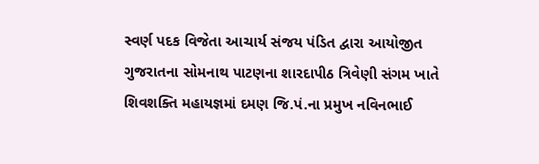સ્વર્ણ પદક વિજેતા આચાર્ય સંજય પંડિત દ્વારા આયોજીત ગુજરાતના સોમનાથ પાટણના શારદાપીઠ ત્રિવેણી સંગમ ખાતે શિવશક્તિ મહાયજ્ઞમાં દમણ જિ.પં.ના પ્રમુખ નવિનભાઈ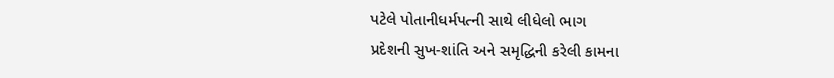પટેલે પોતાનીધર્મપત્ની સાથે લીધેલો ભાગ
પ્રદેશની સુખ-શાંતિ અને સમૃદ્ધિની કરેલી કામના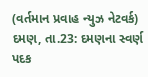(વર્તમાન પ્રવાહ ન્યુઝ નેટવર્ક) દમણ, તા.23: દમણના સ્વર્ણ પદક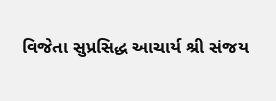વિજેતા સુપ્રસિદ્ધ આચાર્ય શ્રી સંજય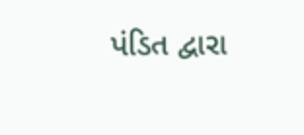પંડિત દ્વારા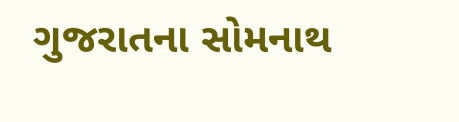ગુજરાતના સોમનાથ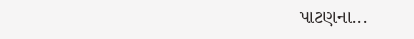પાટણના...